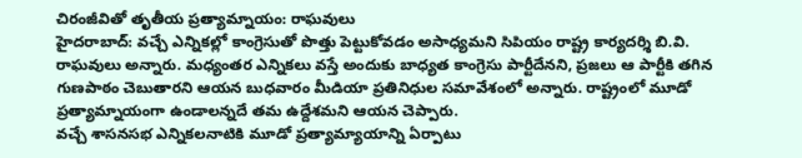చిరంజీవితో తృతీయ ప్రత్యామ్నాయం: రాఘవులు
హైదరాబాద్: వచ్చే ఎన్నికల్లో కాంగ్రెసుతో పొత్తు పెట్టుకోవడం అసాధ్యమని సిపియం రాష్ట్ర కార్యదర్శి బి.వి. రాఘవులు అన్నారు. మధ్యంతర ఎన్నికలు వస్తే అందుకు బాధ్యత కాంగ్రెసు పార్టీదేనని, ప్రజలు ఆ పార్టీకి తగిన గుణపాఠం చెబుతారని ఆయన బుధవారం మీడియా ప్రతినిధుల సమావేశంలో అన్నారు. రాష్ట్రంలో మూడో ప్రత్యామ్నాయంగా ఉండాలన్నదే తమ ఉద్దేశమని ఆయన చెప్పారు.
వచ్చే శాసనసభ ఎన్నికలనాటికి మూడో ప్రత్యామ్యాయాన్ని ఏర్పాటు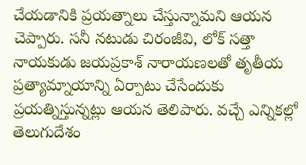చేయడానికి ప్రయత్నాలు చేస్తున్నామని ఆయన చెప్పారు. సనీ నటుడు చిరంజీవి, లోక్ సత్తా నాయకుడు జయప్రకాశ్ నారాయణలతో తృతీయ ప్రత్యామ్నాయాన్ని ఏర్పాటు చేసేందుకు ప్రయత్నిస్తున్నట్లు ఆయన తెలిపారు. వచ్చే ఎన్నికల్లో తెలుగుదేశం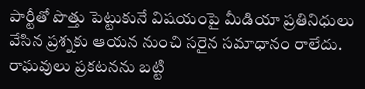పార్టీతో పొత్తు పెట్టుకునే విషయంపై మీడియా ప్రతినిధులు వేసిన ప్రశ్నకు ఆయన నుంచి సరైన సమాధానం రాలేదు. రాఘవులు ప్రకటనను బట్టి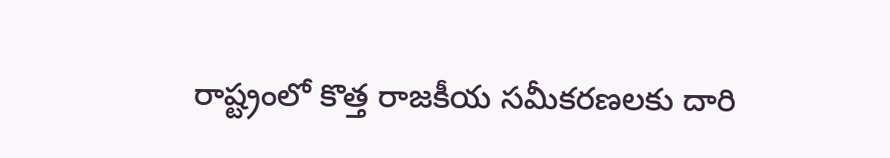రాష్ట్రంలో కొత్త రాజకీయ సమీకరణలకు దారి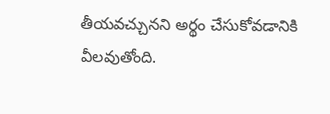తీయవచ్చునని అర్థం చేసుకోవడానికి వీలవుతోంది.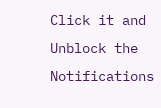Click it and Unblock the Notifications